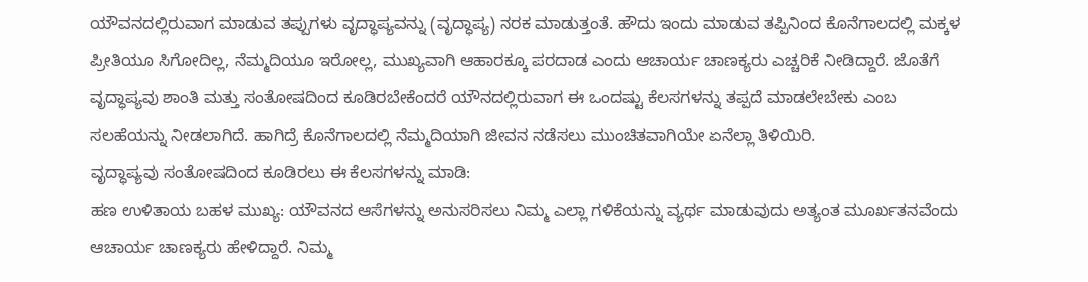ಯೌವನದಲ್ಲಿರುವಾಗ ಮಾಡುವ ತಪ್ಪುಗಳು ವೃದ್ಧಾಪ್ಯವನ್ನು (ವೃದ್ಧಾಪ್ಯ) ನರಕ ಮಾಡುತ್ತಂತೆ. ಹೌದು ಇಂದು ಮಾಡುವ ತಪ್ಪಿನಿಂದ ಕೊನೆಗಾಲದಲ್ಲಿ ಮಕ್ಕಳ ಪ್ರೀತಿಯೂ ಸಿಗೋದಿಲ್ಲ, ನೆಮ್ಮದಿಯೂ ಇರೋಲ್ಲ, ಮುಖ್ಯವಾಗಿ ಆಹಾರಕ್ಕೂ ಪರದಾಡ ಎಂದು ಆಚಾರ್ಯ ಚಾಣಕ್ಯರು ಎಚ್ಚರಿಕೆ ನೀಡಿದ್ದಾರೆ. ಜೊತೆಗೆ ವೃದ್ಧಾಪ್ಯವು ಶಾಂತಿ ಮತ್ತು ಸಂತೋಷದಿಂದ ಕೂಡಿರಬೇಕೆಂದರೆ ಯೌನದಲ್ಲಿರುವಾಗ ಈ ಒಂದಷ್ಟು ಕೆಲಸಗಳನ್ನು ತಪ್ಪದೆ ಮಾಡಲೇಬೇಕು ಎಂಬ ಸಲಹೆಯನ್ನು ನೀಡಲಾಗಿದೆ. ಹಾಗಿದ್ರೆ ಕೊನೆಗಾಲದಲ್ಲಿ ನೆಮ್ಮದಿಯಾಗಿ ಜೀವನ ನಡೆಸಲು ಮುಂಚಿತವಾಗಿಯೇ ಏನೆಲ್ಲಾ ತಿಳಿಯಿರಿ.
ವೃದ್ಧಾಪ್ಯವು ಸಂತೋಷದಿಂದ ಕೂಡಿರಲು ಈ ಕೆಲಸಗಳನ್ನು ಮಾಡಿ:
ಹಣ ಉಳಿತಾಯ ಬಹಳ ಮುಖ್ಯ: ಯೌವನದ ಆಸೆಗಳನ್ನು ಅನುಸರಿಸಲು ನಿಮ್ಮ ಎಲ್ಲಾ ಗಳಿಕೆಯನ್ನು ವ್ಯರ್ಥ ಮಾಡುವುದು ಅತ್ಯಂತ ಮೂರ್ಖತನವೆಂದು ಆಚಾರ್ಯ ಚಾಣಕ್ಯರು ಹೇಳಿದ್ದಾರೆ. ನಿಮ್ಮ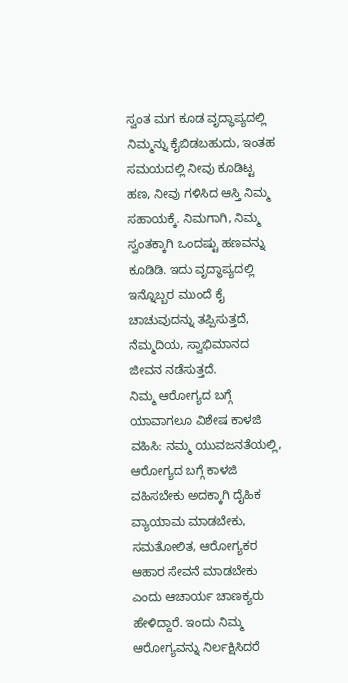ಸ್ವಂತ ಮಗ ಕೂಡ ವೃದ್ಧಾಪ್ಯದಲ್ಲಿ ನಿಮ್ಮನ್ನು ಕೈಬಿಡಬಹುದು, ಇಂತಹ ಸಮಯದಲ್ಲಿ ನೀವು ಕೂಡಿಟ್ಟ ಹಣ, ನೀವು ಗಳಿಸಿದ ಆಸ್ತಿ ನಿಮ್ಮ ಸಹಾಯಕ್ಕೆ. ನಿಮಗಾಗಿ, ನಿಮ್ಮ ಸ್ವಂತಕ್ಕಾಗಿ ಒಂದಷ್ಟು ಹಣವನ್ನು ಕೂಡಿಡಿ. ಇದು ವೃದ್ಧಾಪ್ಯದಲ್ಲಿ ಇನ್ನೊಬ್ಬರ ಮುಂದೆ ಕೈ ಚಾಚುವುದನ್ನು ತಪ್ಪಿಸುತ್ತದೆ, ನೆಮ್ಮದಿಯ, ಸ್ವಾಭಿಮಾನದ ಜೀವನ ನಡೆಸುತ್ತದೆ.
ನಿಮ್ಮ ಆರೋಗ್ಯದ ಬಗ್ಗೆ ಯಾವಾಗಲೂ ವಿಶೇಷ ಕಾಳಜಿ ವಹಿಸಿ: ನಮ್ಮ ಯುವಜನತೆಯಲ್ಲಿ, ಆರೋಗ್ಯದ ಬಗ್ಗೆ ಕಾಳಜಿ ವಹಿಸಬೇಕು ಅದಕ್ಕಾಗಿ ದೈಹಿಕ ವ್ಯಾಯಾಮ ಮಾಡಬೇಕು, ಸಮತೋಲಿತ, ಆರೋಗ್ಯಕರ ಆಹಾರ ಸೇವನೆ ಮಾಡಬೇಕು ಎಂದು ಆಚಾರ್ಯ ಚಾಣಕ್ಯರು ಹೇಳಿದ್ದಾರೆ. ಇಂದು ನಿಮ್ಮ ಆರೋಗ್ಯವನ್ನು ನಿರ್ಲಕ್ಷಿಸಿದರೆ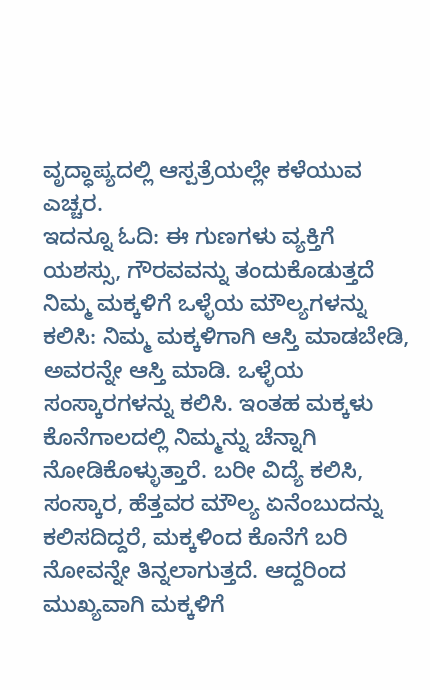ವೃದ್ಧಾಪ್ಯದಲ್ಲಿ ಆಸ್ಪತ್ರೆಯಲ್ಲೇ ಕಳೆಯುವ ಎಚ್ಚರ.
ಇದನ್ನೂ ಓದಿ: ಈ ಗುಣಗಳು ವ್ಯಕ್ತಿಗೆ ಯಶಸ್ಸು, ಗೌರವವನ್ನು ತಂದುಕೊಡುತ್ತದೆ
ನಿಮ್ಮ ಮಕ್ಕಳಿಗೆ ಒಳ್ಳೆಯ ಮೌಲ್ಯಗಳನ್ನು ಕಲಿಸಿ: ನಿಮ್ಮ ಮಕ್ಕಳಿಗಾಗಿ ಆಸ್ತಿ ಮಾಡಬೇಡಿ, ಅವರನ್ನೇ ಆಸ್ತಿ ಮಾಡಿ. ಒಳ್ಳೆಯ ಸಂಸ್ಕಾರಗಳನ್ನು ಕಲಿಸಿ. ಇಂತಹ ಮಕ್ಕಳು ಕೊನೆಗಾಲದಲ್ಲಿ ನಿಮ್ಮನ್ನು ಚೆನ್ನಾಗಿ ನೋಡಿಕೊಳ್ಳುತ್ತಾರೆ. ಬರೀ ವಿದ್ಯೆ ಕಲಿಸಿ, ಸಂಸ್ಕಾರ, ಹೆತ್ತವರ ಮೌಲ್ಯ ಏನೆಂಬುದನ್ನು ಕಲಿಸದಿದ್ದರೆ, ಮಕ್ಕಳಿಂದ ಕೊನೆಗೆ ಬರಿ ನೋವನ್ನೇ ತಿನ್ನಲಾಗುತ್ತದೆ. ಆದ್ದರಿಂದ ಮುಖ್ಯವಾಗಿ ಮಕ್ಕಳಿಗೆ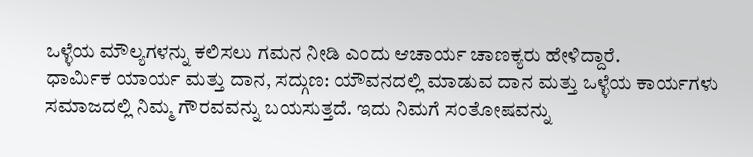ಒಳ್ಳೆಯ ಮೌಲ್ಯಗಳನ್ನು ಕಲಿಸಲು ಗಮನ ನೀಡಿ ಎಂದು ಆಚಾರ್ಯ ಚಾಣಕ್ಯರು ಹೇಳಿದ್ದಾರೆ.
ಧಾರ್ಮಿಕ ಯಾರ್ಯ ಮತ್ತು ದಾನ, ಸದ್ಗುಣ: ಯೌವನದಲ್ಲಿ ಮಾಡುವ ದಾನ ಮತ್ತು ಒಳ್ಳೆಯ ಕಾರ್ಯಗಳು ಸಮಾಜದಲ್ಲಿ ನಿಮ್ಮ ಗೌರವವನ್ನು ಬಯಸುತ್ತದೆ. ಇದು ನಿಮಗೆ ಸಂತೋಷವನ್ನು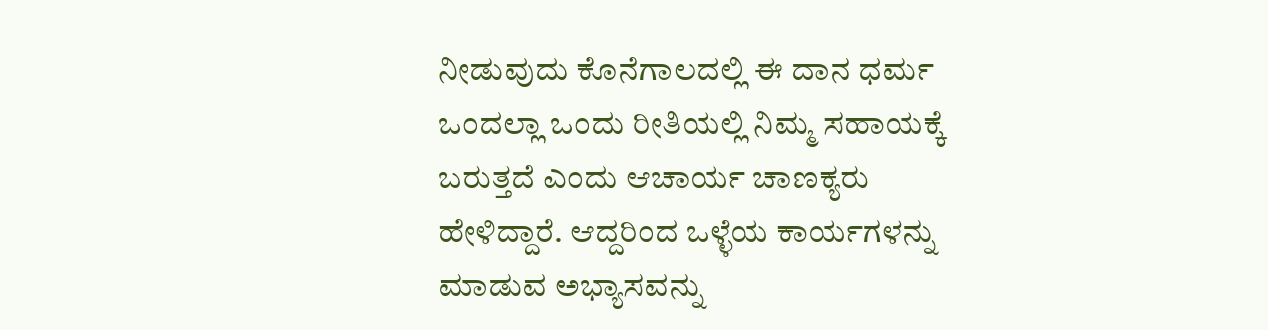ನೀಡುವುದು ಕೊನೆಗಾಲದಲ್ಲಿ ಈ ದಾನ ಧರ್ಮ ಒಂದಲ್ಲಾ ಒಂದು ರೀತಿಯಲ್ಲಿ ನಿಮ್ಮ ಸಹಾಯಕ್ಕೆ ಬರುತ್ತದೆ ಎಂದು ಆಚಾರ್ಯ ಚಾಣಕ್ಯರು ಹೇಳಿದ್ದಾರೆ. ಆದ್ದರಿಂದ ಒಳ್ಳೆಯ ಕಾರ್ಯಗಳನ್ನು ಮಾಡುವ ಅಭ್ಯಾಸವನ್ನು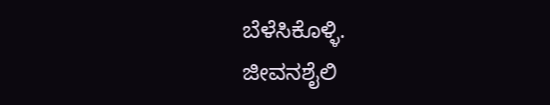ಬೆಳೆಸಿಕೊಳ್ಳಿ.
ಜೀವನಶೈಲಿ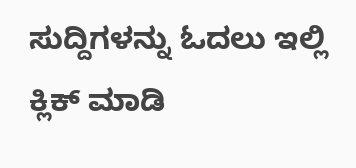ಸುದ್ದಿಗಳನ್ನು ಓದಲು ಇಲ್ಲಿ ಕ್ಲಿಕ್ ಮಾಡಿ